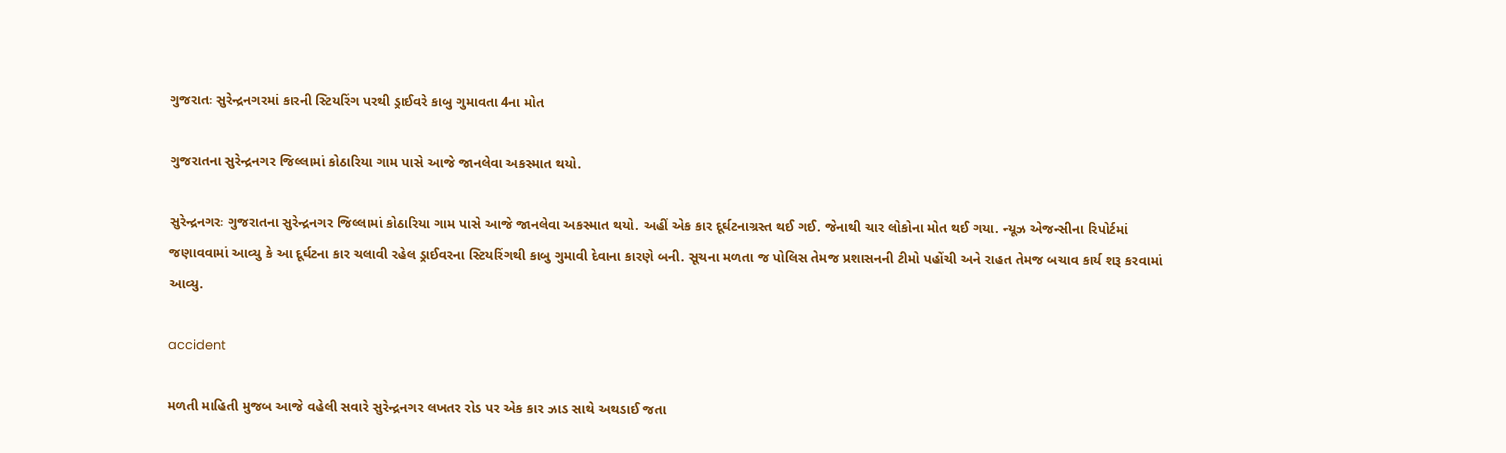ગુજરાતઃ સુરેન્દ્રનગરમાં કારની સ્ટિયરિંગ પરથી ડ્રાઈવરે કાબુ ગુમાવતા 4ના મોત

ગુજરાતના સુરેન્દ્રનગર જિલ્લામાં કોઠારિયા ગામ પાસે આજે જાનલેવા અકસ્માત થયો.

સુરેન્દ્રનગરઃ ગુજરાતના સુરેન્દ્રનગર જિલ્લામાં કોઠારિયા ગામ પાસે આજે જાનલેવા અકસ્માત થયો. અહીં એક કાર દૂર્ઘટનાગ્રસ્ત થઈ ગઈ. જેનાથી ચાર લોકોના મોત થઈ ગયા. ન્યૂઝ એજન્સીના રિપોર્ટમાં જણાવવામાં આવ્યુ કે આ દૂર્ઘટના કાર ચલાવી રહેલ ડ્રાઈવરના સ્ટિયરિંગથી કાબુ ગુમાવી દેવાના કારણે બની. સૂચના મળતા જ પોલિસ તેમજ પ્રશાસનની ટીમો પહોંચી અને રાહત તેમજ બચાવ કાર્ય શરૂ કરવામાં આવ્યુ.

accident

મળતી માહિતી મુજબ આજે વહેલી સવારે સુરેન્દ્રનગર લખતર રોડ પર એક કાર ઝાડ સાથે અથડાઈ જતા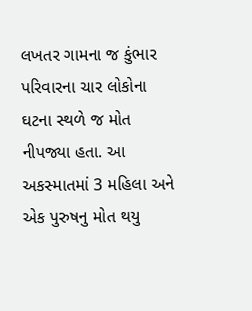લખતર ગામના જ કુંભાર પરિવારના ચાર લોકોના ઘટના સ્થળે જ મોત નીપજ્યા હતા. આ અકસ્માતમાં 3 મહિલા અને એક પુરુષનુ મોત થયુ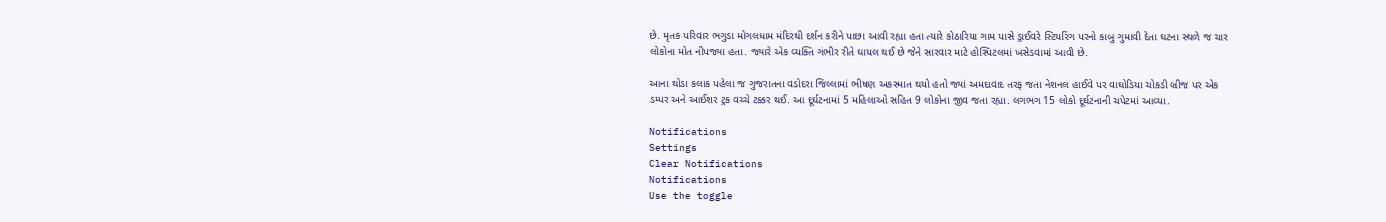છે. મૃતક પરિવાર ભગુડા મોગલધામ મંદિરથી દર્શન કરીને પાછા આવી રહ્યા હતા ત્યારે કોઠારિયા ગામ પાસે ડ્રાઈવરે સ્ટિયરિંગ પરનો કાબુ ગુમાવી દેતા ઘટના સ્થળે જ ચાર લોકોના મોત નીપજ્યા હતા. જ્યારે એક વ્યક્તિ ગંભીર રીતે ઘાયલ થઈ છે જેને સારવાર માટે હોસ્પિટલમાં ખસેડવામાં આવી છે.

આના થોડા કલાક પહેલા જ ગુજરાતના વડોદરા જિલ્લામાં ભીષણ અકસ્માત થયો હતો જ્યાં અમદાવાદ તરફ જતા નેશનલ હાઈવે પર વાઘોડિયા ચોકડી બ્રીજ પર એક ડમ્પર અને આઈશર ટ્રક વચ્ચે ટક્કર થઈ. આ દૂર્ઘટનામાં 5 મહિલાઓ સહિત 9 લોકોના જીવ જતા રહ્યા. લગભગ 15 લોકો દૂર્ઘટનાની ચપેટમાં આવ્યા.

Notifications
Settings
Clear Notifications
Notifications
Use the toggle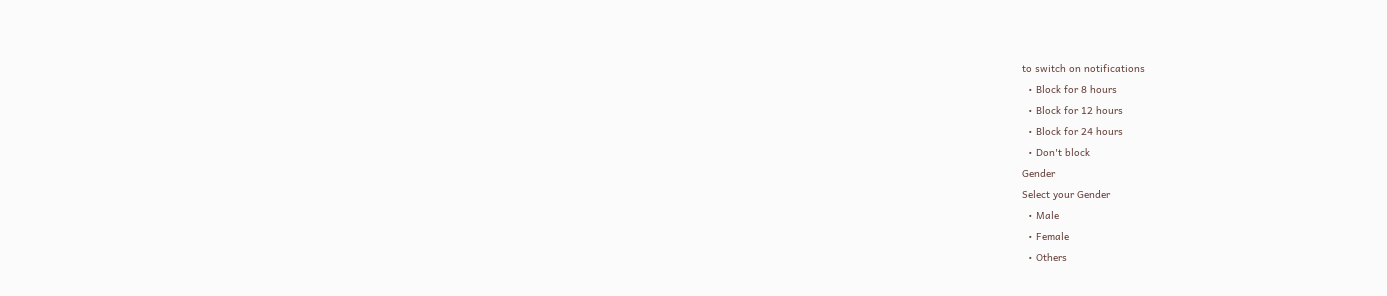to switch on notifications
  • Block for 8 hours
  • Block for 12 hours
  • Block for 24 hours
  • Don't block
Gender
Select your Gender
  • Male
  • Female
  • Others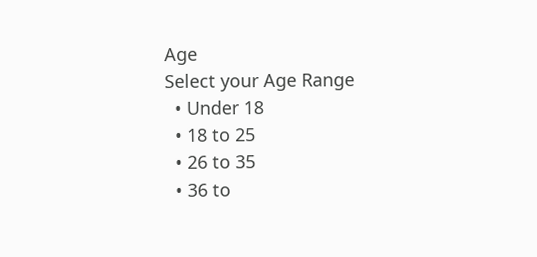Age
Select your Age Range
  • Under 18
  • 18 to 25
  • 26 to 35
  • 36 to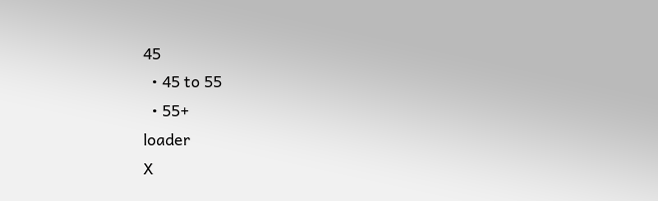45
  • 45 to 55
  • 55+
loader
X